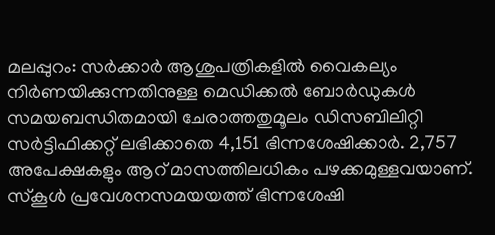മലപ്പുറം: സർക്കാർ ആശുപത്രികളിൽ വൈകല്യം നിർണയിക്കുന്നതിനുള്ള മെഡിക്കൽ ബോർഡുകൾ സമയബന്ധിതമായി ചേരാത്തതുമൂലം ഡിസബിലിറ്റി സർട്ടിഫിക്കറ്റ് ലഭിക്കാതെ 4,151 ഭിന്നശേഷിക്കാർ. 2,757 അപേക്ഷകളും ആറ് മാസത്തിലധികം പഴക്കമുള്ളവയാണ്. സ്കൂൾ പ്രവേശനസമയയത്ത് ഭിന്നശേഷി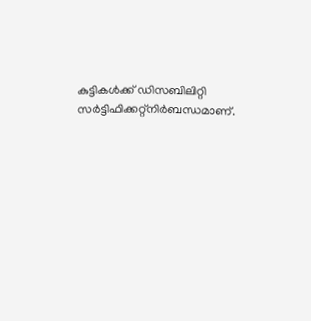കുട്ടികൾക്ക് ഡിസബിലിറ്റി സർട്ടിഫിക്കറ്റ്നിർബന്ധമാണ്.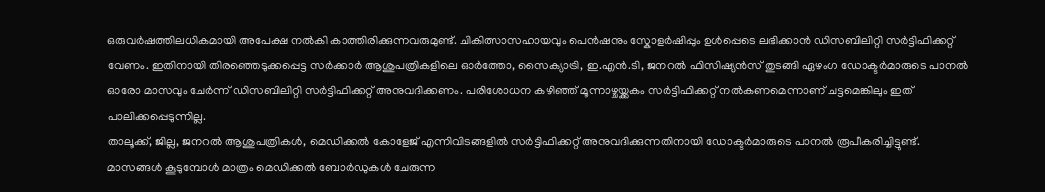ഒരുവർഷത്തിലധികമായി അപേക്ഷ നൽകി കാത്തിരിക്കുന്നവരുമുണ്ട്. ചികിത്സാസഹായവും പെൻഷനും സ്കോളർഷിപ്പും ഉൾപ്പെടെ ലഭിക്കാൻ ഡിസബിലിറ്റി സർട്ടിഫിക്കറ്റ് വേണം. ഇതിനായി തിരഞ്ഞെടുക്കപ്പെട്ട സർക്കാർ ആശുപത്രികളിലെ ഓർത്തോ, സൈക്യാട്രി, ഇ.എൻ.ടി, ജനറൽ ഫിസിഷ്യൻസ് തുടങ്ങി ഏഴംഗ ഡോക്ടർമാരുടെ പാനൽ ഓരോ മാസവും ചേർന്ന് ഡിസബിലിറ്റി സർട്ടിഫിക്കറ്റ് അനുവദിക്കണം. പരിശോധന കഴിഞ്ഞ് മൂന്നാഴ്ചയ്ക്കകം സർട്ടിഫിക്കറ്റ് നൽകണമെന്നാണ് ചട്ടമെങ്കിലും ഇത് പാലിക്കപ്പെടുന്നില്ല.
താലൂക്ക്, ജില്ല, ജനറൽ ആശുപത്രികൾ, മെഡിക്കൽ കോളേജ് എന്നിവിടങ്ങളിൽ സർട്ടിഫിക്കറ്റ് അനുവദിക്കുന്നതിനായി ഡോക്ടർമാരുടെ പാനൽ രൂപീകരിച്ചിട്ടുണ്ട്. മാസങ്ങൾ കൂടുമ്പോൾ മാത്രം മെഡിക്കൽ ബോർഡുകൾ ചേരുന്ന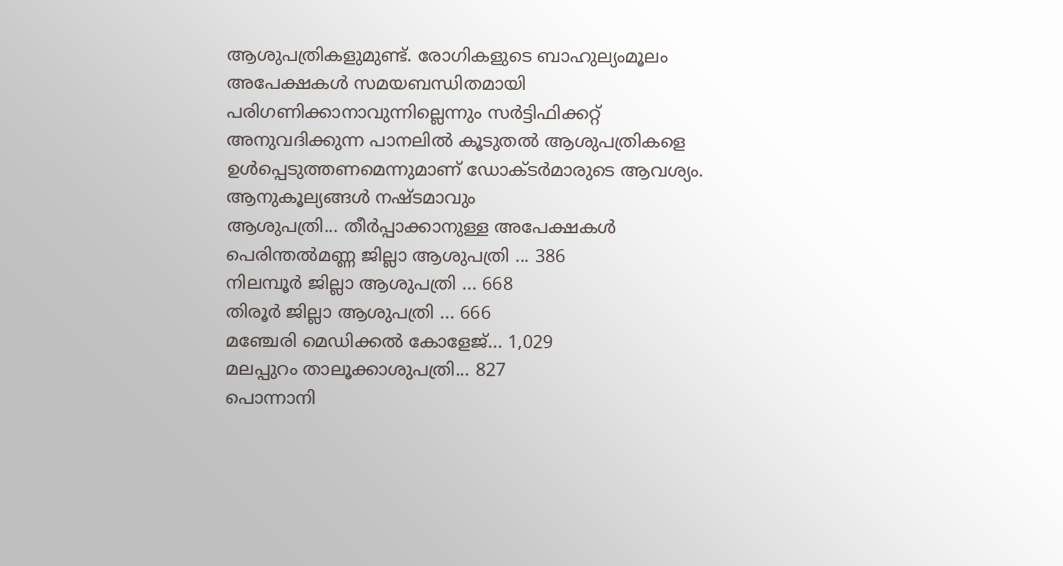ആശുപത്രികളുമുണ്ട്. രോഗികളുടെ ബാഹുല്യംമൂലം അപേക്ഷകൾ സമയബന്ധിതമായി പരിഗണിക്കാനാവുന്നില്ലെന്നും സർട്ടിഫിക്കറ്റ് അനുവദിക്കുന്ന പാനലിൽ കൂടുതൽ ആശുപത്രികളെ ഉൾപ്പെടുത്തണമെന്നുമാണ് ഡോക്ടർമാരുടെ ആവശ്യം.
ആനുകൂല്യങ്ങൾ നഷ്ടമാവും
ആശുപത്രി... തീർപ്പാക്കാനുള്ള അപേക്ഷകൾ
പെരിന്തൽമണ്ണ ജില്ലാ ആശുപത്രി ... 386
നിലമ്പൂർ ജില്ലാ ആശുപത്രി ... 668
തിരൂർ ജില്ലാ ആശുപത്രി ... 666
മഞ്ചേരി മെഡിക്കൽ കോളേജ്... 1,029
മലപ്പുറം താലൂക്കാശുപത്രി... 827
പൊന്നാനി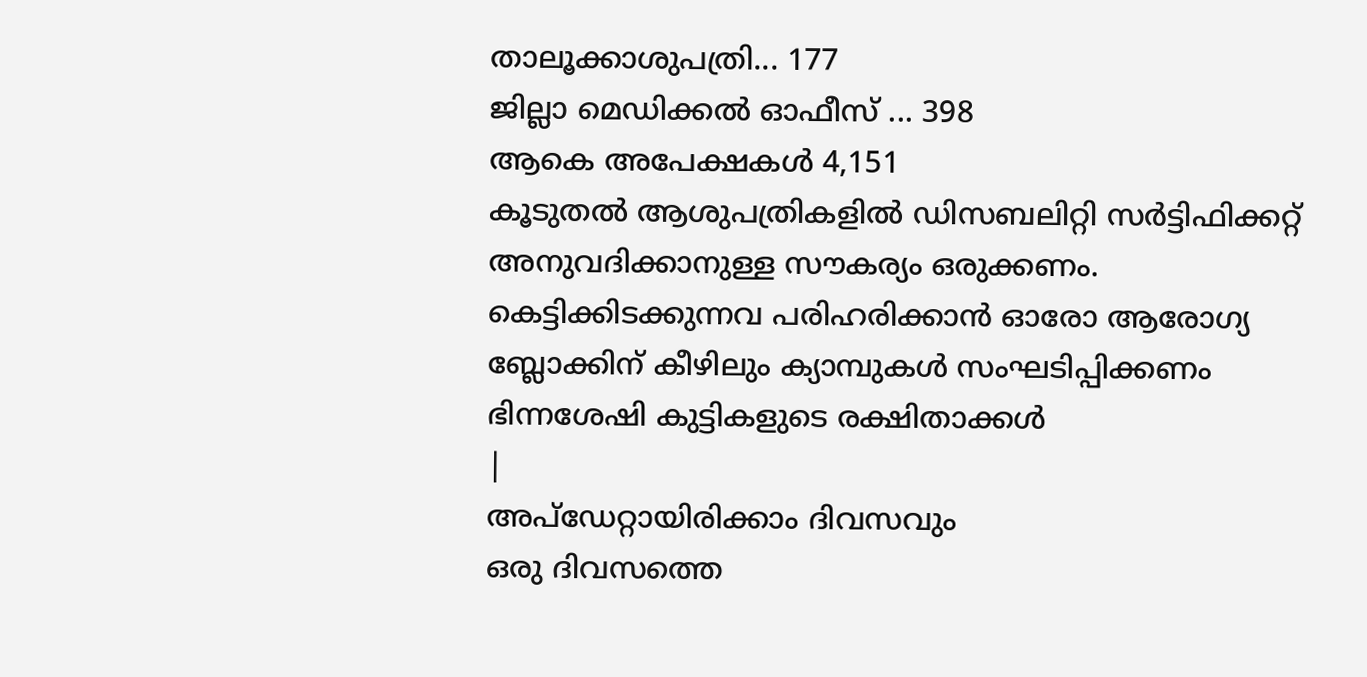താലൂക്കാശുപത്രി... 177
ജില്ലാ മെഡിക്കൽ ഓഫീസ് ... 398
ആകെ അപേക്ഷകൾ 4,151
കൂടുതൽ ആശുപത്രികളിൽ ഡിസബലിറ്റി സർട്ടിഫിക്കറ്റ് അനുവദിക്കാനുള്ള സൗകര്യം ഒരുക്കണം. കെട്ടിക്കിടക്കുന്നവ പരിഹരിക്കാൻ ഓരോ ആരോഗ്യ ബ്ലോക്കിന് കീഴിലും ക്യാമ്പുകൾ സംഘടിപ്പിക്കണം
ഭിന്നശേഷി കുട്ടികളുടെ രക്ഷിതാക്കൾ
|
അപ്ഡേറ്റായിരിക്കാം ദിവസവും
ഒരു ദിവസത്തെ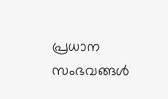പ്രധാന സംഭവങ്ങൾ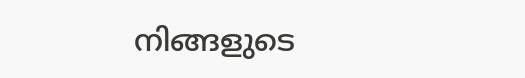നിങ്ങളുടെ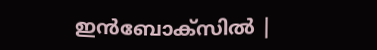ഇൻബോക്സിൽ |